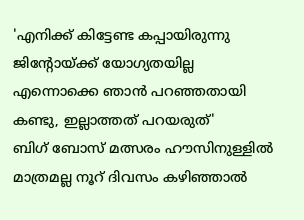'എനിക്ക് കിട്ടേണ്ട കപ്പായിരുന്നു ജിന്റോയ്ക്ക് യോഗ്യതയില്ല എന്നൊക്കെ ഞാൻ പറഞ്ഞതായി കണ്ടു, ഇല്ലാത്തത് പറയരുത്'
ബിഗ് ബോസ് മത്സരം ഹൗസിനുള്ളിൽ മാത്രമല്ല നൂറ് ദിവസം കഴിഞ്ഞാൽ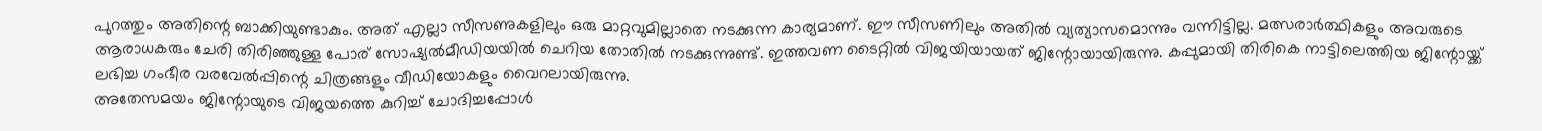പുറത്തും അതിന്റെ ബാക്കിയുണ്ടാകും. അത് എല്ലാ സീസണുകളിലും ഒരു മാറ്റവുമില്ലാതെ നടക്കുന്ന കാര്യമാണ്. ഈ സീസണിലും അതിൽ വ്യത്യാസമൊന്നും വന്നിട്ടില്ല. മത്സരാർത്ഥികളും അവരുടെ ആരാധകരും ചേരി തിരിഞ്ഞുള്ള പോര് സോഷ്യൽമീഡിയയിൽ ചെറിയ തോതിൽ നടക്കുന്നുണ്ട്. ഇത്തവണ ടൈറ്റിൽ വിജയിയായത് ജിന്റോയായിരുന്നു. കപ്പുമായി തിരികെ നാട്ടിലെത്തിയ ജിന്റോയ്ക്ക് ലഭിച്ച ഗംഭീര വരവേൽപ്പിന്റെ ചിത്രങ്ങളും വീഡിയോകളും വൈറലായിരുന്നു.
അതേസമയം ജിന്റോയുടെ വിജയത്തെ കുറിച്ച് ചോദിച്ചപ്പോൾ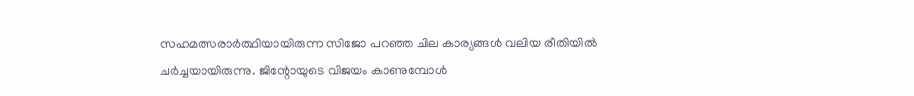സഹമത്സരാർത്ഥിയായിരുന്ന സിജോ പറഞ്ഞ ചില കാര്യങ്ങൾ വലിയ രീതിയിൽ ചർച്ചയായിരുന്നു. ജിന്റോയുടെ വിജയം കാണുമ്പോൾ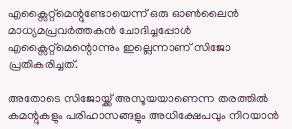എക്സൈറ്റ്മെന്റുണ്ടോയെന്ന് ഒരു ഓൺലൈൻ മാധ്യമപ്രവർത്തകൻ ചോദിച്ചപ്പോൾ എക്സൈറ്റ്മെന്റൊന്നും ഇല്ലെന്നാണ് സിജോ പ്രതികരിച്ചത്.

അതോടെ സിജോയ്ക്ക് അസൂയയാണെന്ന തരത്തിൽ കമന്റുകളും പരിഹാസങ്ങളും അധിക്ഷേപവും നിറയാൻ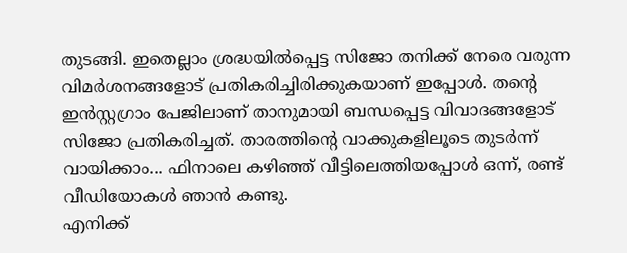തുടങ്ങി. ഇതെല്ലാം ശ്രദ്ധയിൽപ്പെട്ട സിജോ തനിക്ക് നേരെ വരുന്ന വിമർശനങ്ങളോട് പ്രതികരിച്ചിരിക്കുകയാണ് ഇപ്പോൾ. തന്റെ ഇൻസ്റ്റഗ്രാം പേജിലാണ് താനുമായി ബന്ധപ്പെട്ട വിവാദങ്ങളോട് സിജോ പ്രതികരിച്ചത്. താരത്തിന്റെ വാക്കുകളിലൂടെ തുടർന്ന് വായിക്കാം... ഫിനാലെ കഴിഞ്ഞ് വീട്ടിലെത്തിയപ്പോൾ ഒന്ന്, രണ്ട് വീഡിയോകൾ ഞാൻ കണ്ടു.
എനിക്ക്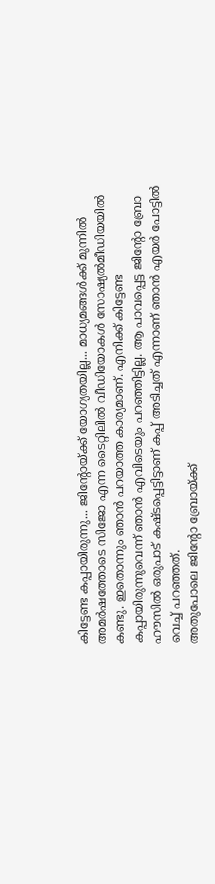കിട്ടേണ്ട കപ്പായിരുന്നു... ജിന്റോയ്ക്ക് യോഗ്യതയില്ല... മാധ്യമങ്ങൾക്ക് മുന്നിൽ അമർഷത്തോടെ സിജോ എന്ന ടൈറ്റിലിൽ വീഡിയോകൾ സോഷ്യൽമീഡിയയിൽ കണ്ടു. ഇതൊന്നും ഞാൻ പറയാത്ത കാര്യമാണ്. എനിക്ക് കിട്ടേണ്ട കപ്പായിരുന്നുവെന്ന് ഞാൻ എവിടെയും പറഞ്ഞിട്ടില്ല. ആ പാവപ്പെട്ട ജിന്റോ ബ്രോ ഹൗസിൽ ഒരുപാട് കഷ്ടപ്പെട്ടിട്ടാണ് കപ്പ് അടിച്ചത് എന്നാണ് ഞാൻ എയർ പോട്ടിൽ വെച്ച് പറഞ്ഞത്.
അതുപോലെ ജിന്റോ ബ്രോയ്ക്ക്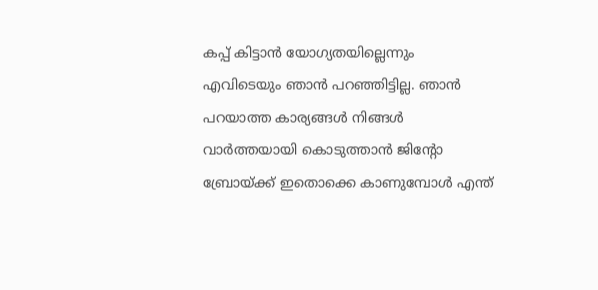കപ്പ് കിട്ടാൻ യോഗ്യതയില്ലെന്നും എവിടെയും ഞാൻ പറഞ്ഞിട്ടില്ല. ഞാൻ പറയാത്ത കാര്യങ്ങൾ നിങ്ങൾ വാർത്തയായി കൊടുത്താൻ ജിന്റോ ബ്രോയ്ക്ക് ഇതൊക്കെ കാണുമ്പോൾ എന്ത്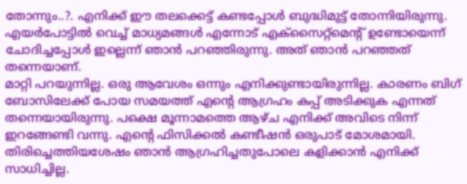തോന്നും..?. എനിക്ക് ഈ തലക്കെട്ട് കണ്ടപ്പോൾ ബുദ്ധിമുട്ട് തോന്നിയിരുന്നു. എയർപോട്ടിൽ വെച്ച് മാധ്യമങ്ങൾ എന്നോട് എക്സൈറ്റ്മെന്റ് ഉണ്ടോയെന്ന് ചോദിച്ചപ്പോൾ ഇല്ലെന്ന് ഞാൻ പറഞ്ഞിരുന്നു. അത് ഞാൻ പറഞ്ഞത് തന്നെയാണ്.
മാറ്റി പറയുന്നില്ല. ഒരു ആവേശം ഒന്നും എനിക്കുണ്ടായിരുന്നില്ല. കാരണം ബിഗ് ബോസിലേക്ക് പോയ സമയത്ത് എന്റെ ആഗ്രഹം കപ്പ് അടിക്കുക എന്നത് തന്നെയായിരുന്നു. പക്ഷെ മൂന്നാമത്തെ ആഴ്ച എനിക്ക് അവിടെ നിന്ന് ഇറങ്ങേണ്ടി വന്നു. എന്റെ ഫിസിക്കൽ കണ്ടീഷൻ ഒരുപാട് മോശമായി. തിരിച്ചെത്തിയശേഷം ഞാൻ ആഗ്രഹിച്ചതുപോലെ കളിക്കാൻ എനിക്ക് സാധിച്ചില്ല.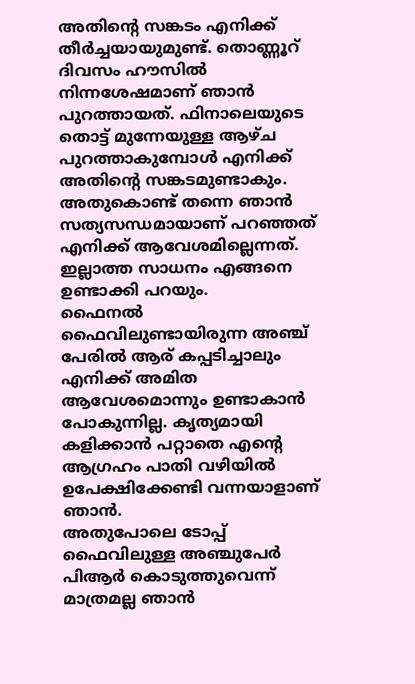അതിന്റെ സങ്കടം എനിക്ക് തീർച്ചയായുമുണ്ട്. തൊണ്ണൂറ് ദിവസം ഹൗസിൽ നിന്നശേഷമാണ് ഞാൻ പുറത്തായത്. ഫിനാലെയുടെ തൊട്ട് മുന്നേയുള്ള ആഴ്ച പുറത്താകുമ്പോൾ എനിക്ക് അതിന്റെ സങ്കടമുണ്ടാകും. അതുകൊണ്ട് തന്നെ ഞാൻ സത്യസന്ധമായാണ് പറഞ്ഞത് എനിക്ക് ആവേശമില്ലെന്നത്. ഇല്ലാത്ത സാധനം എങ്ങനെ ഉണ്ടാക്കി പറയും.
ഫൈനൽ ഫൈവിലുണ്ടായിരുന്ന അഞ്ച് പേരിൽ ആര് കപ്പടിച്ചാലും എനിക്ക് അമിത ആവേശമൊന്നും ഉണ്ടാകാൻ പോകുന്നില്ല. കൃത്യമായി കളിക്കാൻ പറ്റാതെ എന്റെ ആഗ്രഹം പാതി വഴിയിൽ ഉപേക്ഷിക്കേണ്ടി വന്നയാളാണ് ഞാൻ.
അതുപോലെ ടോപ്പ് ഫൈവിലുള്ള അഞ്ചുപേർ പിആർ കൊടുത്തുവെന്ന് മാത്രമല്ല ഞാൻ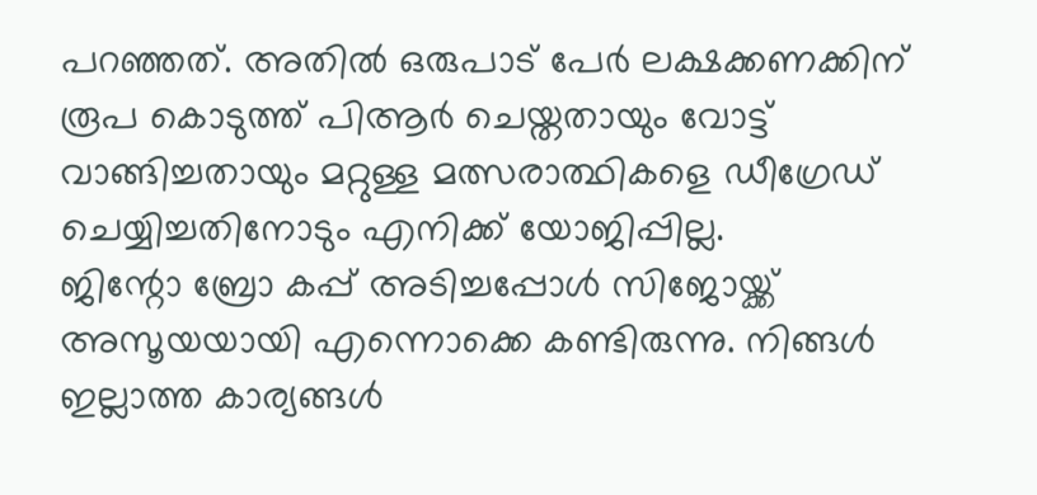പറഞ്ഞത്. അതിൽ ഒരുപാട് പേർ ലക്ഷക്കണക്കിന് രൂപ കൊടുത്ത് പിആർ ചെയ്തതായും വോട്ട് വാങ്ങിച്ചതായും മറ്റുള്ള മത്സരാത്ഥികളെ ഡീഗ്രേഡ് ചെയ്യിച്ചതിനോടും എനിക്ക് യോജിപ്പില്ല.
ജിന്റോ ബ്രോ കപ്പ് അടിച്ചപ്പോൾ സിജോയ്ക്ക് അസൂയയായി എന്നൊക്കെ കണ്ടിരുന്നു. നിങ്ങൾ ഇല്ലാത്ത കാര്യങ്ങൾ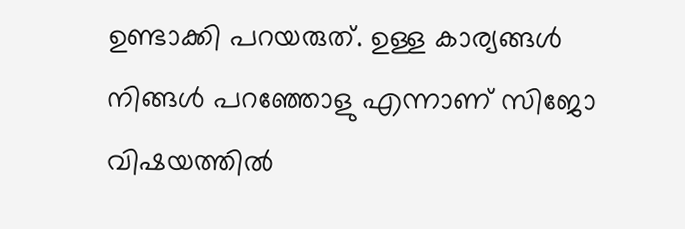ഉണ്ടാക്കി പറയരുത്. ഉള്ള കാര്യങ്ങൾ നിങ്ങൾ പറഞ്ഞോളു എന്നാണ് സിജോ വിഷയത്തിൽ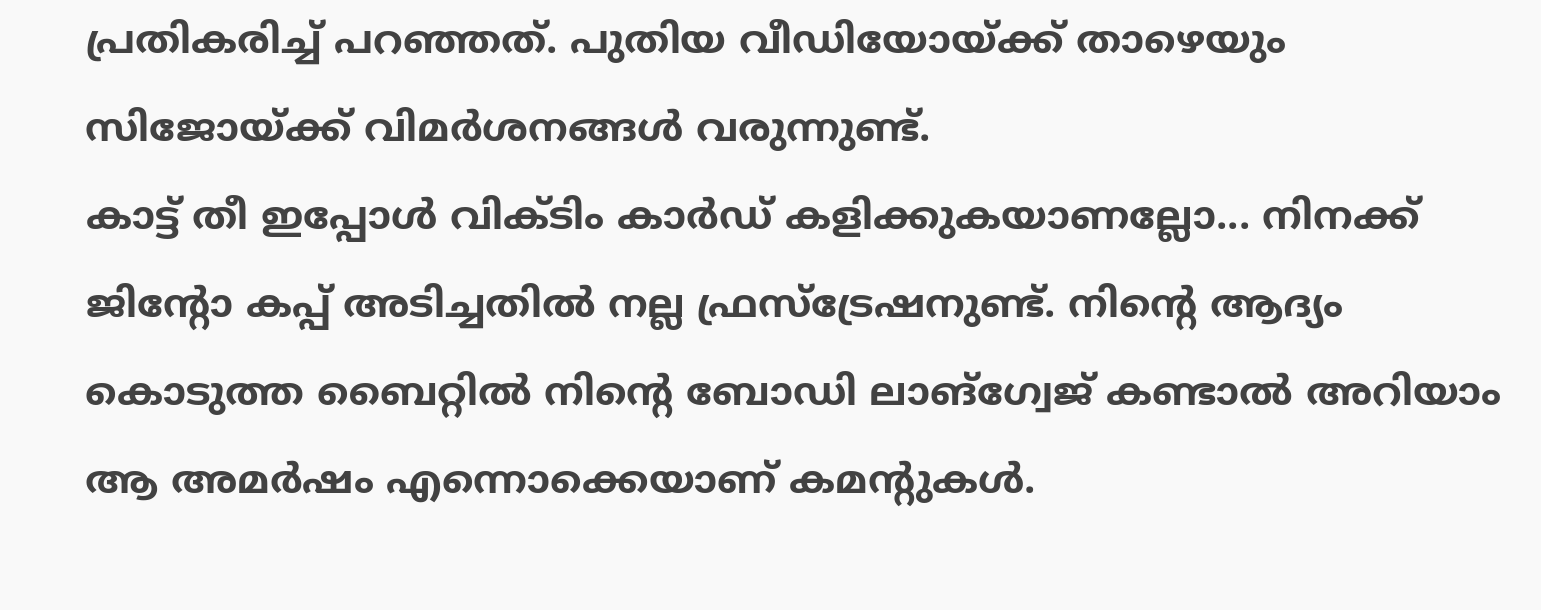പ്രതികരിച്ച് പറഞ്ഞത്. പുതിയ വീഡിയോയ്ക്ക് താഴെയും സിജോയ്ക്ക് വിമർശനങ്ങൾ വരുന്നുണ്ട്.
കാട്ട് തീ ഇപ്പോൾ വിക്ടിം കാർഡ് കളിക്കുകയാണല്ലോ... നിനക്ക് ജിന്റോ കപ്പ് അടിച്ചതിൽ നല്ല ഫ്രസ്ട്രേഷനുണ്ട്. നിന്റെ ആദ്യം കൊടുത്ത ബൈറ്റിൽ നിന്റെ ബോഡി ലാങ്ഗ്വേജ് കണ്ടാൽ അറിയാം ആ അമർഷം എന്നൊക്കെയാണ് കമന്റുകൾ.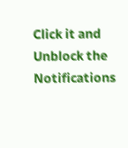Click it and Unblock the Notifications